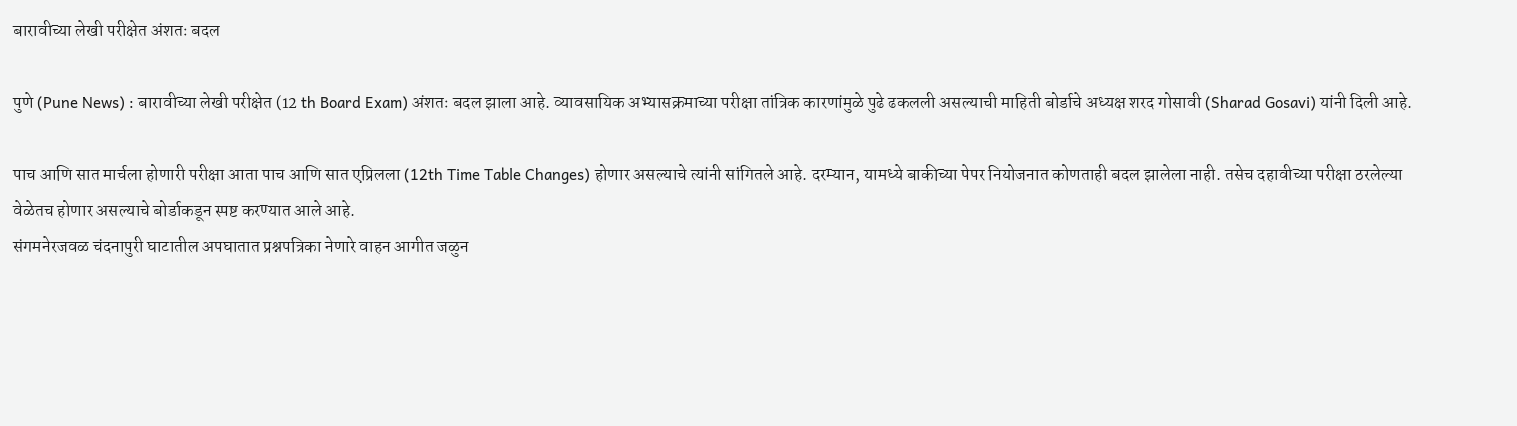बारावीच्या लेखी परीक्षेत अंशतः बदल

पुणे (Pune News) : बारावीच्या लेखी परीक्षेत (12 th Board Exam) अंशतः बदल झाला आहे. व्यावसायिक अभ्यासक्रमाच्या परीक्षा तांत्रिक कारणांमुळे पुढे ढकलली असल्याची माहिती बोर्डाचे अध्यक्ष शरद गोसावी (Sharad Gosavi) यांनी दिली आहे.

पाच आणि सात मार्चला होणारी परीक्षा आता पाच आणि सात एप्रिलला (12th Time Table Changes) होणार असल्याचे त्यांनी सांगितले आहे. दरम्यान, यामध्ये बाकीच्या पेपर नियोजनात कोणताही बदल झालेला नाही. तसेच दहावीच्या परीक्षा ठरलेल्या वेळेतच होणार असल्याचे बोर्डाकडून स्पष्ट करण्यात आले आहे.
संगमनेरजवळ चंदनापुरी घाटातील अपघातात प्रश्नपत्रिका नेणारे वाहन आगीत जळुन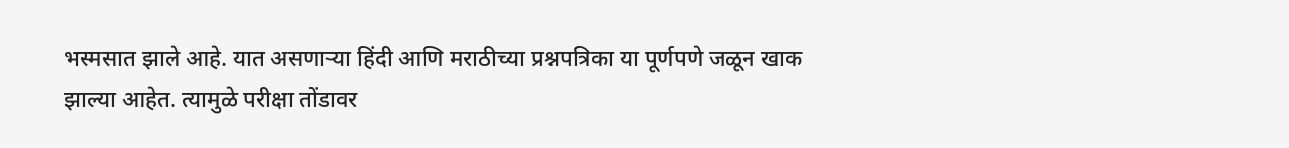भस्मसात झाले आहे. यात असणाऱ्या हिंदी आणि मराठीच्या प्रश्नपत्रिका या पूर्णपणे जळून खाक झाल्या आहेत. त्यामुळे परीक्षा तोंडावर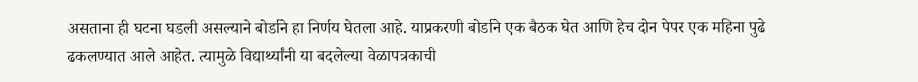असताना ही घटना घडली असल्याने बोर्डाने हा निर्णय घेतला आहे. याप्रकरणी बोर्डाने एक बैठक घेत आणि हेच दोन पेपर एक महिना पुढे ढकलण्यात आले आहेत. त्यामुळे विद्यार्थ्यांनी या बदलेल्या वेळापत्रकाची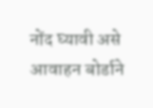नोंद घ्यावी असे आवाहन बोर्डाने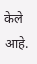केले आहे.